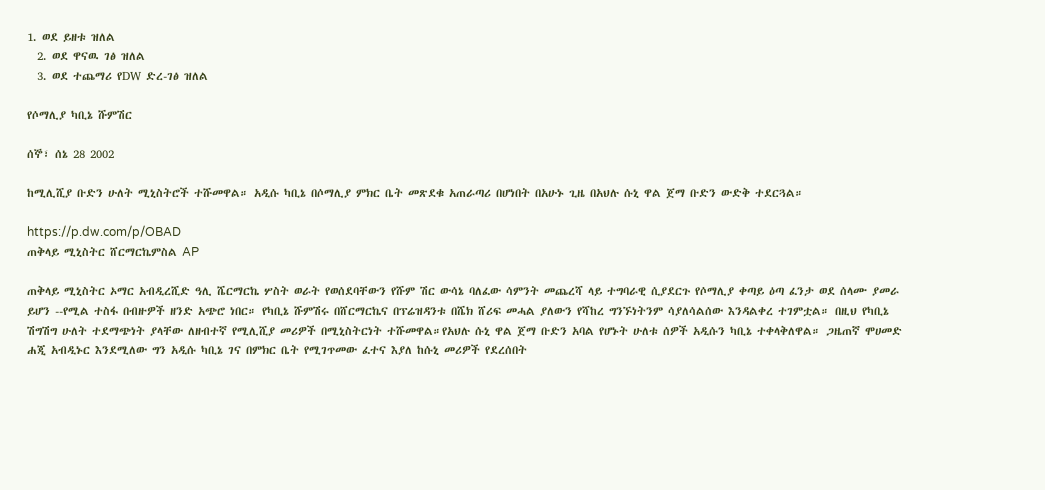1. ወደ ይዘቱ ዝለል
  2. ወደ ዋናዉ ገፅ ዝለል
  3. ወደ ተጨማሪ የDW ድረ-ገፅ ዝለል

የሶማሊያ ካቢኔ ሹምሽር

ሰኞ፣ ሰኔ 28 2002

ከሚሊሺያ ቡድን ሁለት ሚኒስትሮች ተሹመዋል። አዲሱ ካቢኔ በሶማሊያ ምክር ቤት መጽደቁ አጠራጣሪ በሆነበት በአሁኑ ጊዜ በአህሉ ሱኒ ዋል ጀማ ቡድን ውድቅ ተደርጓል።

https://p.dw.com/p/OBAD
ጠቅላይ ሚኒስትር ሸርማርኬምስል AP

ጠቅላይ ሚኒስትር ኦማር አብዲረሺድ ዓሊ ሼርማርኬ ሦስት ወራት የወሰደባቸውን የሹም ሽር ውሳኔ ባለፈው ሳምንት መጨረሻ ላይ ተግባራዊ ሲያደርጉ የሶማሊያ ቀጣይ ዕጣ ፈንታ ወደ ሰላሙ ያመራ ይሆን --የሚል ተስፋ በብዙዎች ዘንድ አጭሮ ነበር። የካቢኔ ሹምሽሩ በሸርማርኬና በፕሬዝዳንቱ በሼክ ሸሪፍ መሓል ያለውን የሻከረ ግንኙነትንም ሳያለሳልሰው እንዳልቀረ ተገምቷል። በዚህ የካቢኔ ሽግሽግ ሁለት ተደማጭነት ያላቸው ለዘብተኛ የሚሊሺያ መሪዎች በሚኒስትርነት ተሹመዋል።የአህሉ ሱኒ ዋል ጀማ ቡድን አባል የሆኑት ሁለቱ ሰዎች አዲሱን ካቢኔ ተቀላቅለዋል። ጋዜጠኛ ሞሀመድ ሐጂ አብዲኑር እንደሚለው ግን አዲሱ ካቢኔ ገና በምክር ቤት የሚገጥመው ፈተና እያለ ከሱኒ መሪዎች የደረሰበት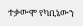ተቃውሞ የካቢኔውን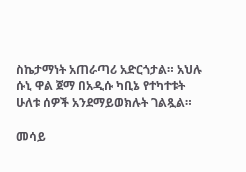ስኬታማነት አጠራጣሪ አድርጎታል። አህሉ ሱኒ ዋል ጀማ በአዲሱ ካቢኔ የተካተቱት ሁለቱ ሰዎች አንደማይወክሉት ገልጿል።

መሳይ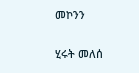መኮንን

ሂሩት መለሰ